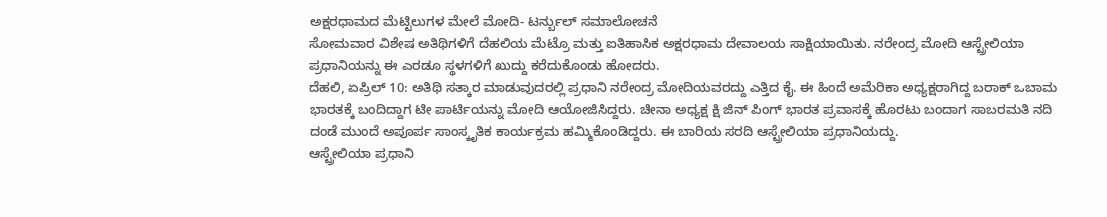ಅಕ್ಷರಧಾಮದ ಮೆಟ್ಟಿಲುಗಳ ಮೇಲೆ ಮೋದಿ- ಟರ್ನ್ಬುಲ್ ಸಮಾಲೋಚನೆ
ಸೋಮವಾರ ವಿಶೇಷ ಅತಿಥಿಗಳಿಗೆ ದೆಹಲಿಯ ಮೆಟ್ರೊ ಮತ್ತು ಐತಿಹಾಸಿಕ ಅಕ್ಷರಧಾಮ ದೇವಾಲಯ ಸಾಕ್ಷಿಯಾಯಿತು. ನರೇಂದ್ರ ಮೋದಿ ಆಸ್ಟ್ರೇಲಿಯಾ ಪ್ರಧಾನಿಯನ್ನು ಈ ಎರಡೂ ಸ್ಥಳಗಳಿಗೆ ಖುದ್ದು ಕರೆದುಕೊಂಡು ಹೋದರು.
ದೆಹಲಿ, ಏಪ್ರಿಲ್ 10: ಅತಿಥಿ ಸತ್ಕಾರ ಮಾಡುವುದರಲ್ಲಿ ಪ್ರಧಾನಿ ನರೇಂದ್ರ ಮೋದಿಯವರದ್ದು ಎತ್ತಿದ ಕೈ. ಈ ಹಿಂದೆ ಅಮೆರಿಕಾ ಅಧ್ಯಕ್ಷರಾಗಿದ್ದ ಬರಾಕ್ ಒಬಾಮ ಭಾರತಕ್ಕೆ ಬಂದಿದ್ದಾಗ ಟೀ ಪಾರ್ಟಿಯನ್ನು ಮೋದಿ ಆಯೋಜಿಸಿದ್ದರು. ಚೀನಾ ಅಧ್ಯಕ್ಷ ಕ್ಷಿ ಜಿನ್ ಪಿಂಗ್ ಭಾರತ ಪ್ರವಾಸಕ್ಕೆ ಹೊರಟು ಬಂದಾಗ ಸಾಬರಮತಿ ನದಿ ದಂಡೆ ಮುಂದೆ ಅಪೂರ್ಪ ಸಾಂಸ್ಕೃತಿಕ ಕಾರ್ಯಕ್ರಮ ಹಮ್ಮಿಕೊಂಡಿದ್ದರು. ಈ ಬಾರಿಯ ಸರದಿ ಆಸ್ಟ್ರೇಲಿಯಾ ಪ್ರಧಾನಿಯದ್ದು.
ಆಸ್ಟ್ರೇಲಿಯಾ ಪ್ರಧಾನಿ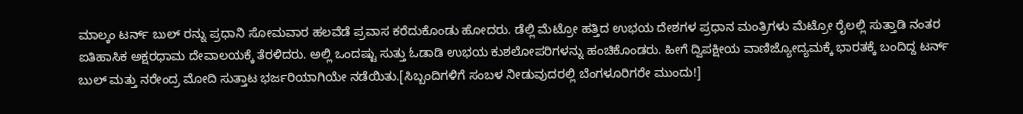ಮಾಲ್ಕಂ ಟರ್ನ್ ಬುಲ್ ರನ್ನು ಪ್ರಧಾನಿ ಸೋಮವಾರ ಹಲವೆಡೆ ಪ್ರವಾಸ ಕರೆದುಕೊಂಡು ಹೋದರು. ಡೆಲ್ಲಿ ಮೆಟ್ರೋ ಹತ್ತಿದ ಉಭಯ ದೇಶಗಳ ಪ್ರಧಾನ ಮಂತ್ರಿಗಳು ಮೆಟ್ರೋ ರೈಲಲ್ಲಿ ಸುತ್ತಾಡಿ ನಂತರ ಐತಿಹಾಸಿಕ ಅಕ್ಷರಧಾಮ ದೇವಾಲಯಕ್ಕೆ ತೆರಳಿದರು. ಅಲ್ಲಿ ಒಂದಷ್ಟು ಸುತ್ತು ಓಡಾಡಿ ಉಭಯ ಕುಶಲೋಪರಿಗಳನ್ನು ಹಂಚಿಕೊಂಡರು. ಹೀಗೆ ದ್ವಿಪಕ್ಷೀಯ ವಾಣಿಜ್ಯೋದ್ಯಮಕ್ಕೆ ಭಾರತಕ್ಕೆ ಬಂದಿದ್ದ ಟರ್ನ್ ಬುಲ್ ಮತ್ತು ನರೇಂದ್ರ ಮೋದಿ ಸುತ್ತಾಟ ಭರ್ಜರಿಯಾಗಿಯೇ ನಡೆಯಿತು.[ಸಿಬ್ಬಂದಿಗಳಿಗೆ ಸಂಬಳ ನೀಡುವುದರಲ್ಲಿ ಬೆಂಗಳೂರಿಗರೇ ಮುಂದು!]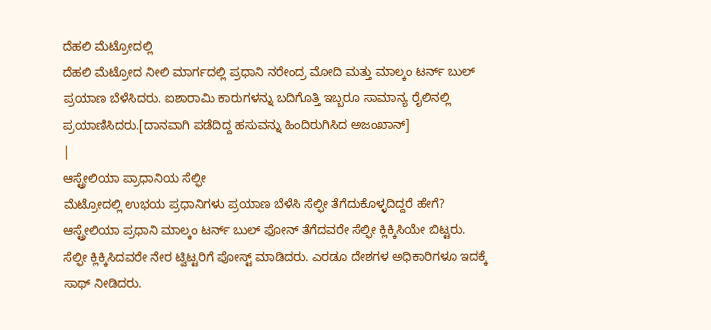ದೆಹಲಿ ಮೆಟ್ರೋದಲ್ಲಿ
ದೆಹಲಿ ಮೆಟ್ರೋದ ನೀಲಿ ಮಾರ್ಗದಲ್ಲಿ ಪ್ರಧಾನಿ ನರೇಂದ್ರ ಮೋದಿ ಮತ್ತು ಮಾಲ್ಕಂ ಟರ್ನ್ ಬುಲ್ ಪ್ರಯಾಣ ಬೆಳೆಸಿದರು. ಐಶಾರಾಮಿ ಕಾರುಗಳನ್ನು ಬದಿಗೊತ್ತಿ ಇಬ್ಬರೂ ಸಾಮಾನ್ಯ ರೈಲಿನಲ್ಲಿ ಪ್ರಯಾಣಿಸಿದರು.[ದಾನವಾಗಿ ಪಡೆದಿದ್ದ ಹಸುವನ್ನು ಹಿಂದಿರುಗಿಸಿದ ಅಜಂಖಾನ್]
|
ಆಸ್ಟ್ರೇಲಿಯಾ ಪ್ರಾಧಾನಿಯ ಸೆಲ್ಫೀ
ಮೆಟ್ರೋದಲ್ಲಿ ಉಭಯ ಪ್ರಧಾನಿಗಳು ಪ್ರಯಾಣ ಬೆಳೆಸಿ ಸೆಲ್ಫೀ ತೆಗೆದುಕೊಳ್ಳದಿದ್ದರೆ ಹೇಗೆ? ಆಸ್ಟ್ರೇಲಿಯಾ ಪ್ರಧಾನಿ ಮಾಲ್ಕಂ ಟರ್ನ್ ಬುಲ್ ಫೋನ್ ತೆಗೆದವರೇ ಸೆಲ್ಫೀ ಕ್ಲಿಕ್ಕಿಸಿಯೇ ಬಿಟ್ಟರು. ಸೆಲ್ಫೀ ಕ್ಲಿಕ್ಕಿಸಿದವರೇ ನೇರ ಟ್ವಿಟ್ಟರಿಗೆ ಪೋಸ್ಟ್ ಮಾಡಿದರು. ಎರಡೂ ದೇಶಗಳ ಅಧಿಕಾರಿಗಳೂ ಇದಕ್ಕೆ ಸಾಥ್ ನೀಡಿದರು.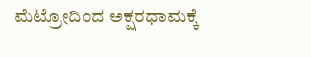ಮೆಟ್ರೋದಿಂದ ಅಕ್ಷರಧಾಮಕ್ಕೆ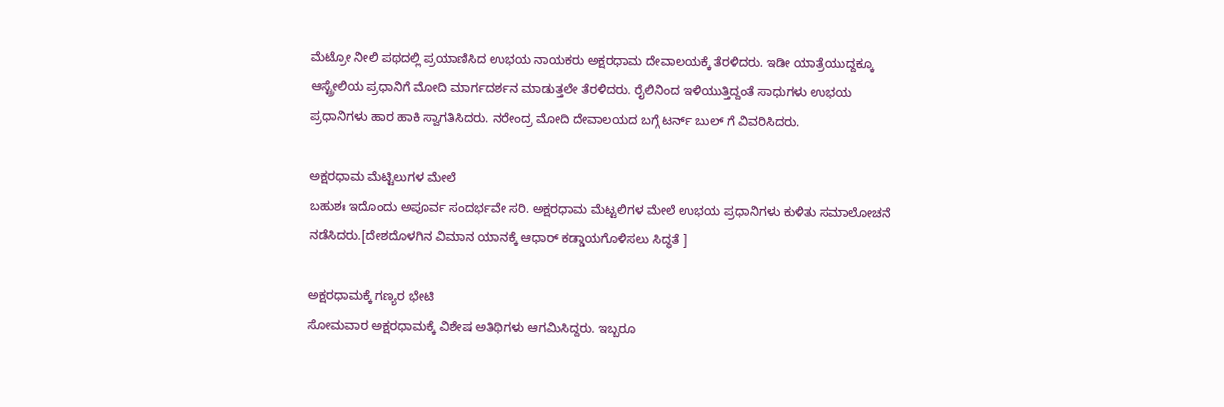ಮೆಟ್ರೋ ನೀಲಿ ಪಥದಲ್ಲಿ ಪ್ರಯಾಣಿಸಿದ ಉಭಯ ನಾಯಕರು ಅಕ್ಷರಧಾಮ ದೇವಾಲಯಕ್ಕೆ ತೆರಳಿದರು. ಇಡೀ ಯಾತ್ರೆಯುದ್ದಕ್ಕೂ ಆಸ್ಟ್ರೇಲಿಯ ಪ್ರಧಾನಿಗೆ ಮೋದಿ ಮಾರ್ಗದರ್ಶನ ಮಾಡುತ್ತಲೇ ತೆರಳಿದರು. ರೈಲಿನಿಂದ ಇಳಿಯುತ್ತಿದ್ದಂತೆ ಸಾಧುಗಳು ಉಭಯ ಪ್ರಧಾನಿಗಳು ಹಾರ ಹಾಕಿ ಸ್ವಾಗತಿಸಿದರು. ನರೇಂದ್ರ ಮೋದಿ ದೇವಾಲಯದ ಬಗ್ಗೆ ಟರ್ನ್ ಬುಲ್ ಗೆ ವಿವರಿಸಿದರು.

ಅಕ್ಷರಧಾಮ ಮೆಟ್ಟಿಲುಗಳ ಮೇಲೆ
ಬಹುಶಃ ಇದೊಂದು ಅಪೂರ್ವ ಸಂದರ್ಭವೇ ಸರಿ. ಅಕ್ಷರಧಾಮ ಮೆಟ್ಟಲಿಗಳ ಮೇಲೆ ಉಭಯ ಪ್ರಧಾನಿಗಳು ಕುಳಿತು ಸಮಾಲೋಚನೆ ನಡೆಸಿದರು.[ದೇಶದೊಳಗಿನ ವಿಮಾನ ಯಾನಕ್ಕೆ ಆಧಾರ್ ಕಡ್ಡಾಯಗೊಳಿಸಲು ಸಿದ್ಧತೆ ]

ಅಕ್ಷರಧಾಮಕ್ಕೆ ಗಣ್ಯರ ಭೇಟಿ
ಸೋಮವಾರ ಅಕ್ಷರಧಾಮಕ್ಕೆ ವಿಶೇಷ ಅತಿಥಿಗಳು ಆಗಮಿಸಿದ್ದರು. ಇಬ್ಬರೂ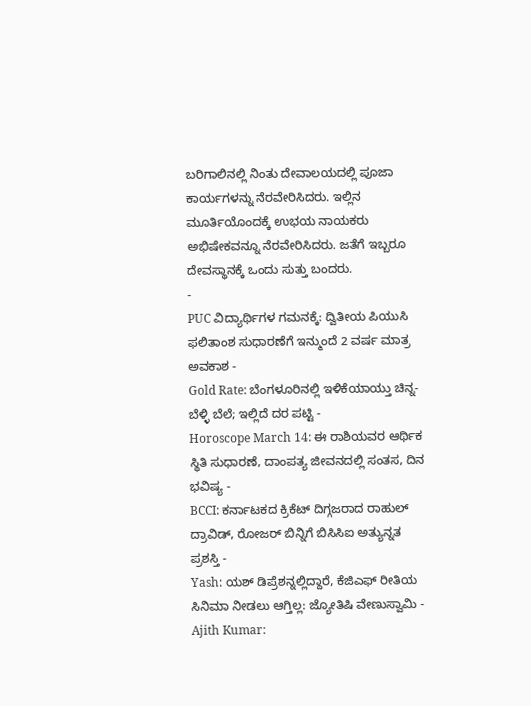ಬರಿಗಾಲಿನಲ್ಲಿ ನಿಂತು ದೇವಾಲಯದಲ್ಲಿ ಪೂಜಾ ಕಾರ್ಯಗಳನ್ನು ನೆರವೇರಿಸಿದರು. ಇಲ್ಲಿನ ಮೂರ್ತಿಯೊಂದಕ್ಕೆ ಉಭಯ ನಾಯಕರು ಅಭಿಷೇಕವನ್ನೂ ನೆರವೇರಿಸಿದರು. ಜತೆಗೆ ಇಬ್ಬರೂ ದೇವಸ್ಥಾನಕ್ಕೆ ಒಂದು ಸುತ್ತು ಬಂದರು.
-
PUC ವಿದ್ಯಾರ್ಥಿಗಳ ಗಮನಕ್ಕೆ: ದ್ವಿತೀಯ ಪಿಯುಸಿ ಫಲಿತಾಂಶ ಸುಧಾರಣೆಗೆ ಇನ್ಮುಂದೆ 2 ವರ್ಷ ಮಾತ್ರ ಅವಕಾಶ -
Gold Rate: ಬೆಂಗಳೂರಿನಲ್ಲಿ ಇಳಿಕೆಯಾಯ್ತು ಚಿನ್ನ-ಬೆಳ್ಳಿ ಬೆಲೆ; ಇಲ್ಲಿದೆ ದರ ಪಟ್ಟಿ -
Horoscope March 14: ಈ ರಾಶಿಯವರ ಆರ್ಥಿಕ ಸ್ಥಿತಿ ಸುಧಾರಣೆ, ದಾಂಪತ್ಯ ಜೀವನದಲ್ಲಿ ಸಂತಸ, ದಿನ ಭವಿಷ್ಯ -
BCCI: ಕರ್ನಾಟಕದ ಕ್ರಿಕೆಟ್ ದಿಗ್ಗಜರಾದ ರಾಹುಲ್ ದ್ರಾವಿಡ್, ರೋಜರ್ ಬಿನ್ನಿಗೆ ಬಿಸಿಸಿಐ ಅತ್ಯುನ್ನತ ಪ್ರಶಸ್ತಿ -
Yash: ಯಶ್ ಡಿಪ್ರೆಶನ್ನಲ್ಲಿದ್ದಾರೆ, ಕೆಜಿಎಫ್ ರೀತಿಯ ಸಿನಿಮಾ ನೀಡಲು ಆಗ್ತಿಲ್ಲ: ಜ್ಯೋತಿಷಿ ವೇಣುಸ್ವಾಮಿ -
Ajith Kumar: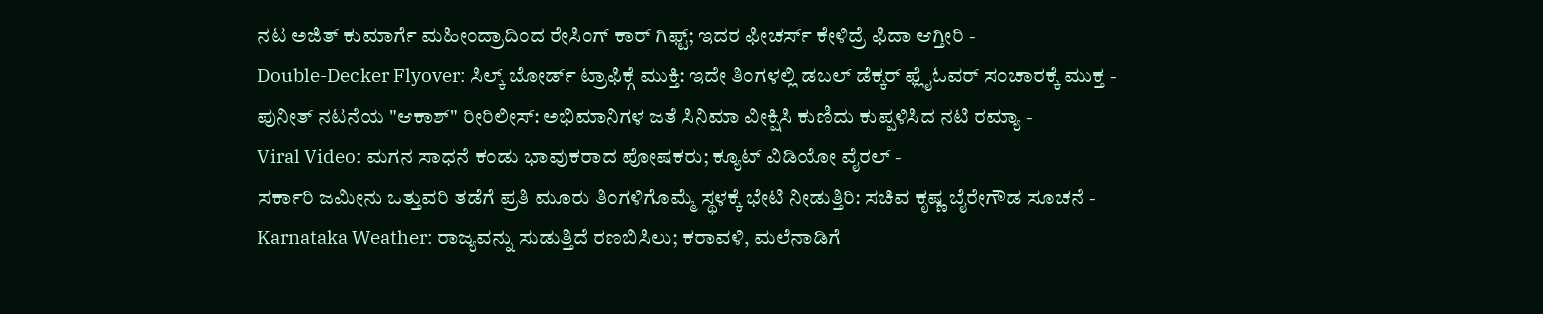ನಟ ಅಜಿತ್ ಕುಮಾರ್ಗೆ ಮಹೀಂದ್ರಾದಿಂದ ರೇಸಿಂಗ್ ಕಾರ್ ಗಿಫ್ಟ್; ಇದರ ಫೀಚರ್ಸ್ ಕೇಳಿದ್ರೆ ಫಿದಾ ಆಗ್ತೀರಿ -
Double-Decker Flyover: ಸಿಲ್ಕ್ ಬೋರ್ಡ್ ಟ್ರಾಫಿಕ್ಗೆ ಮುಕ್ತಿ: ಇದೇ ತಿಂಗಳಲ್ಲಿ ಡಬಲ್ ಡೆಕ್ಕರ್ ಫ್ಲೈಓವರ್ ಸಂಚಾರಕ್ಕೆ ಮುಕ್ತ -
ಪುನೀತ್ ನಟನೆಯ "ಆಕಾಶ್" ರೀರಿಲೀಸ್: ಅಭಿಮಾನಿಗಳ ಜತೆ ಸಿನಿಮಾ ವೀಕ್ಷಿಸಿ ಕುಣಿದು ಕುಪ್ಪಳಿಸಿದ ನಟಿ ರಮ್ಯಾ -
Viral Video: ಮಗನ ಸಾಧನೆ ಕಂಡು ಭಾವುಕರಾದ ಪೋಷಕರು; ಕ್ಯೂಟ್ ವಿಡಿಯೋ ವೈರಲ್ -
ಸರ್ಕಾರಿ ಜಮೀನು ಒತ್ತುವರಿ ತಡೆಗೆ ಪ್ರತಿ ಮೂರು ತಿಂಗಳಿಗೊಮ್ಮೆ ಸ್ಥಳಕ್ಕೆ ಭೇಟಿ ನೀಡುತ್ತಿರಿ: ಸಚಿವ ಕೃಷ್ಣ ಬೈರೇಗೌಡ ಸೂಚನೆ -
Karnataka Weather: ರಾಜ್ಯವನ್ನು ಸುಡುತ್ತಿದೆ ರಣಬಿಸಿಲು; ಕರಾವಳಿ, ಮಲೆನಾಡಿಗೆ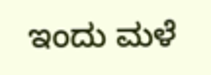ಇಂದು ಮಳೆ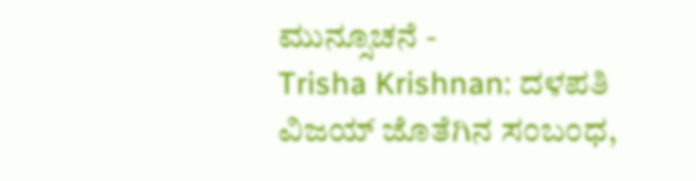ಮುನ್ಸೂಚನೆ -
Trisha Krishnan: ದಳಪತಿ ವಿಜಯ್ ಜೊತೆಗಿನ ಸಂಬಂಧ,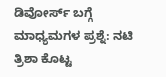ಡಿವೋರ್ಸ್ ಬಗ್ಗೆ ಮಾಧ್ಯಮಗಳ ಪ್ರಶ್ನೆ: ನಟಿ ತ್ರಿಶಾ ಕೊಟ್ಟ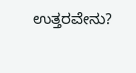ಉತ್ತರವೇನು?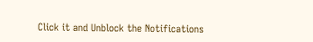Click it and Unblock the Notifications